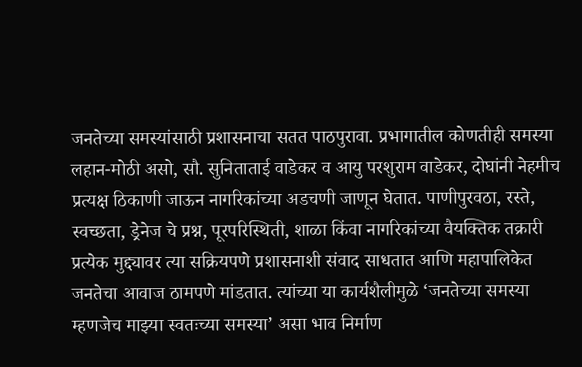जनतेच्या समस्यांसाठी प्रशासनाचा सतत पाठपुरावा. प्रभागातील कोणतीही समस्या लहान-मोठी असो, सौ. सुनिताताई वाडेकर व आयु परशुराम वाडेकर, दोघांनी नेहमीच प्रत्यक्ष ठिकाणी जाऊन नागरिकांच्या अडचणी जाणून घेतात. पाणीपुरवठा, रस्ते, स्वच्छता, ड्रेनेज चे प्रश्न, पूरपरिस्थिती, शाळा किंवा नागरिकांच्या वैयक्तिक तक्रारी प्रत्येक मुद्द्यावर त्या सक्रियपणे प्रशासनाशी संवाद साधतात आणि महापालिकेत जनतेचा आवाज ठामपणे मांडतात. त्यांच्या या कार्यशैलीमुळे ‘जनतेच्या समस्या म्हणजेच माझ्या स्वतःच्या समस्या’ असा भाव निर्माण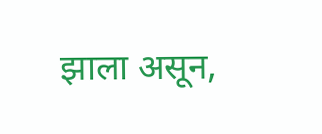झाला असून,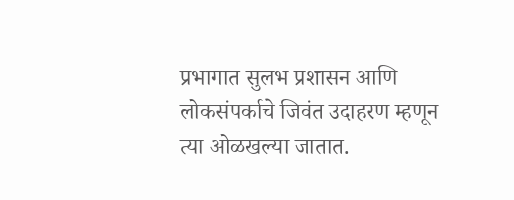प्रभागात सुलभ प्रशासन आणि लोकसंपर्काचे जिवंत उदाहरण म्हणून त्या ओळखल्या जातात.